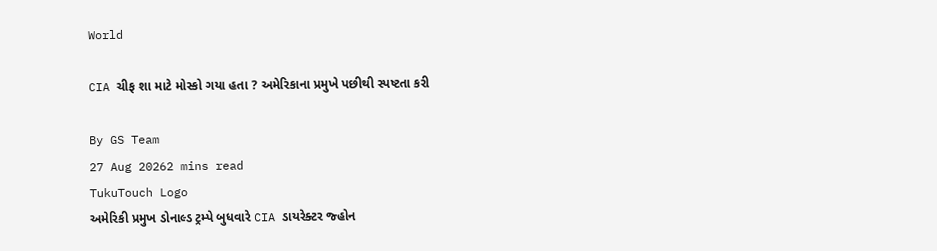World

CIA ચીફ શા માટે મોસ્કો ગયા હતા ? અમેરિકાના પ્રમુખે પછીથી સ્પષ્ટતા કરી

By GS Team
27 Aug 20262 mins read
TukuTouch Logo
અમેરિકી પ્રમુખ ડોનાલ્ડ ટ્રમ્પે બુધવારે CIA ડાયરેક્ટર જ્હોન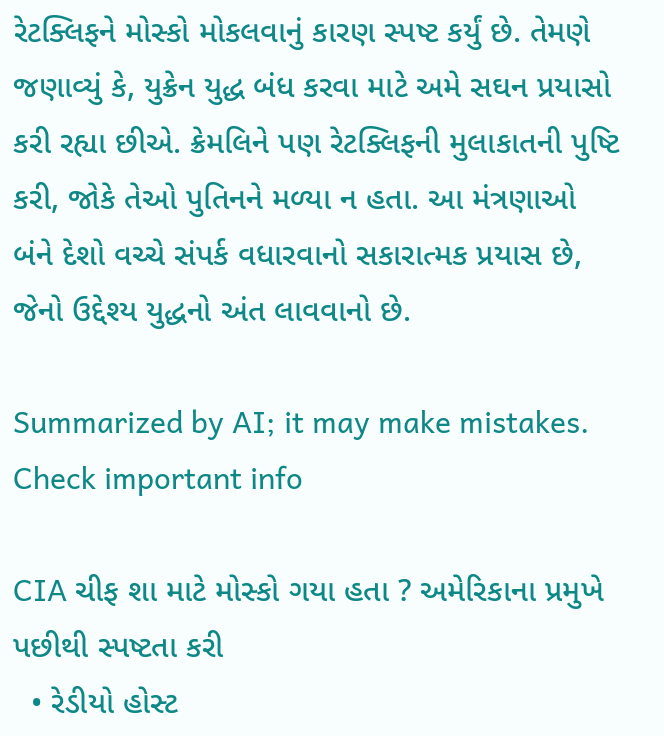રેટક્લિફને મોસ્કો મોકલવાનું કારણ સ્પષ્ટ કર્યું છે. તેમણે જણાવ્યું કે, યુક્રેન યુદ્ધ બંધ કરવા માટે અમે સઘન પ્રયાસો કરી રહ્યા છીએ. ક્રેમલિને પણ રેટક્લિફની મુલાકાતની પુષ્ટિ કરી, જોકે તેઓ પુતિનને મળ્યા ન હતા. આ મંત્રણાઓ બંને દેશો વચ્ચે સંપર્ક વધારવાનો સકારાત્મક પ્રયાસ છે, જેનો ઉદ્દેશ્ય યુદ્ધનો અંત લાવવાનો છે.

Summarized by AI; it may make mistakes. Check important info

CIA ચીફ શા માટે મોસ્કો ગયા હતા ? અમેરિકાના પ્રમુખે પછીથી સ્પષ્ટતા કરી
  • રેડીયો હોસ્ટ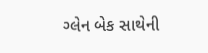ગ્લેન બેક સાથેની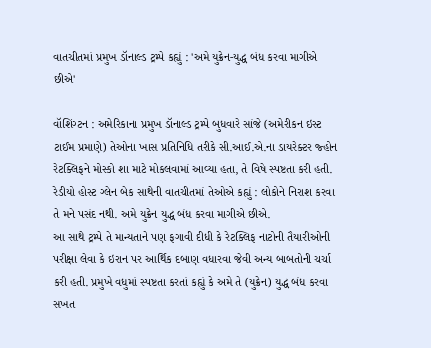વાતચીતમાં પ્રમુખ ડૉનાલ્ડ ટ્રમ્પે કહ્યું : 'અમે યુક્રેન-યુદ્ધ બંધ કરવા માગીએ છીએ'

વૉશિંગ્ટન : અમેરિકાના પ્રમુખ ડૉનાલ્ડ ટ્રમ્પે બુધવારે સાંજે (અમેરીકન ઇસ્ટ ટાઈમ પ્રમાણે) તેઓના ખાસ પ્રતિનિધિ તરીકે સી.આઈ.એ.ના ડાયરેક્ટર જ્હોન રેટક્લિફને મોસ્કો શા માટે મોકલવામાં આવ્યા હતા, તે વિષે સ્પષ્ટતા કરી હતી. રેડીયો હોસ્ટ ગ્લેન બેક સાથેની વાતચીતમાં તેઓએ કહ્યું : લોકોને નિરાશ કરવા તે મને પસંદ નથી. અમે યુક્રેન યુદ્ધ બંધ કરવા માગીએ છીએ.
આ સાથે ટ્રમ્પે તે માન્યતાને પણ ફગાવી દીધી કે રેટક્લિફ નાટોની તૈયારીઓની પરીક્ષા લેવા કે ઇરાન પર આર્થિક દબાણ વધારવા જેવી અન્ય બાબતોની ચર્ચા કરી હતી. પ્રમુખે વધુમાં સ્પષ્ટતા કરતાં કહ્યું કે અમે તે (યુક્રેન) યુદ્ધ બંધ કરવા સખત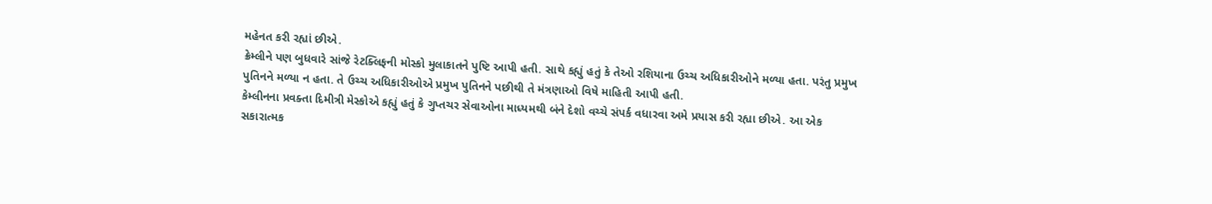મહેનત કરી રહ્યાં છીએ.
ક્રેમ્લીને પણ બુધવારે સાંજે રેટક્લિફની મોસ્કો મુલાકાતને પુષ્ટિ આપી હતી. સાથે કહ્યું હતું કે તેઓ રશિયાના ઉચ્ચ અધિકારીઓને મળ્યા હતા. પરંતુ પ્રમુખ પુતિનને મળ્યા ન હતા. તે ઉચ્ચ અધિકારીઓએ પ્રમુખ પુતિનને પછીથી તે મંત્રણાઓ વિષે માહિતી આપી હતી.
કેમ્લીનના પ્રવક્તા દિમીત્રી મેસ્કોએ કહ્યું હતું કે ગુપ્તચર સેવાઓના માધ્યમથી બંને દેશો વચ્ચે સંપર્ક વધારવા અમે પ્રયાસ કરી રહ્યા છીએ. આ એક સકારાત્મક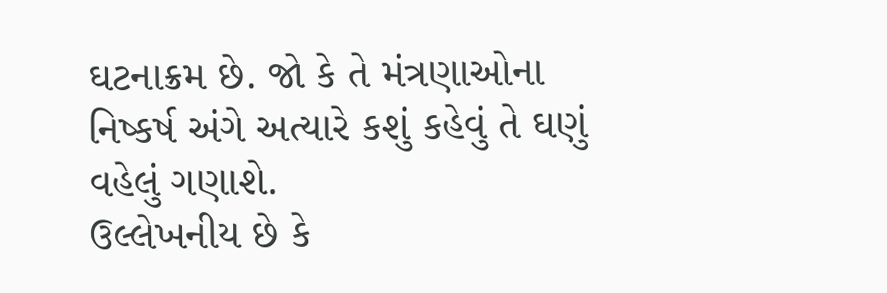ઘટનાક્રમ છે. જો કે તે મંત્રણાઓના નિષ્કર્ષ અંગે અત્યારે કશું કહેવું તે ઘણું વહેલું ગણાશે.
ઉલ્લેખનીય છે કે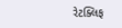રેટક્લિફ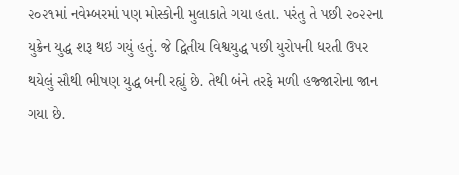૨૦૨૧માં નવેમ્બરમાં પણ મોસ્કોની મુલાકાતે ગયા હતા. પરંતુ તે પછી ૨૦૨૨ના યુક્રેન યુદ્ધ શરૂ થઇ ગયું હતું. જે દ્વિતીય વિશ્વયુદ્ધ પછી યુરોપની ધરતી ઉપર થયેલું સૌથી ભીષણ યુદ્ધ બની રહ્યું છે. તેથી બંને તરફે મળી હજ્જારોના જાન ગયા છે.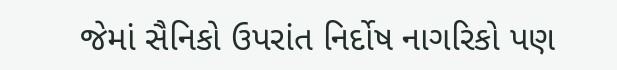જેમાં સૈનિકો ઉપરાંત નિર્દોષ નાગરિકો પણ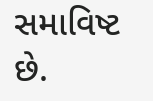સમાવિષ્ટ છે.